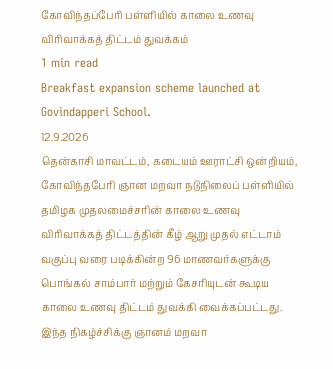கோவிந்தப்பேரி பள்ளியில் காலை உணவு விரிவாக்கத் திட்டம் துவக்கம்
1 min read
Breakfast expansion scheme launched at Govindapperi School.
12.9.2026
தென்காசி மாவட்டம், கடையம் ஊராட்சி ஒன்றியம், கோவிந்தபேரி ஞான மறவா நடுநிலைப் பள்ளியில் தமிழக முதலமைச்சரின் காலை உணவு விரிவாக்கத் திட்டத்தின் கீழ் ஆறு முதல் எட்டாம் வகுப்பு வரை படிக்கின்ற 96 மாணவர்களுக்கு பொங்கல் சாம்பார் மற்றும் கேசரியுடன் கூடிய காலை உணவு திட்டம் துவக்கி வைக்கப்பட்டது.
இந்த நிகழ்ச்சிக்கு ஞானம் மறவா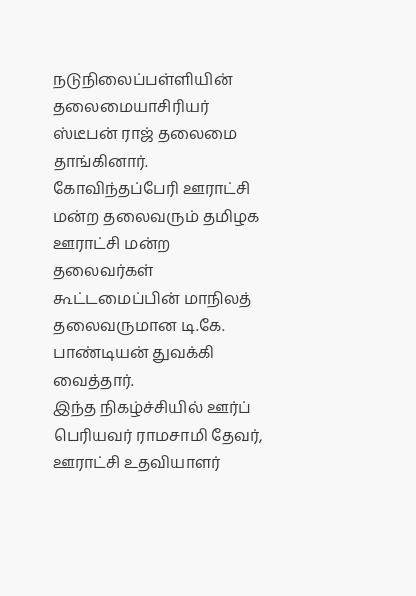நடுநிலைப்பள்ளியின் தலைமையாசிரியர் ஸ்டீபன் ராஜ் தலைமை தாங்கினார். கோவிந்தப்பேரி ஊராட்சி மன்ற தலைவரும் தமிழக ஊராட்சி மன்ற தலைவர்கள் கூட்டமைப்பின் மாநிலத் தலைவருமான டி.கே. பாண்டியன் துவக்கி வைத்தார்.
இந்த நிகழ்ச்சியில் ஊர்ப் பெரியவர் ராமசாமி தேவர், ஊராட்சி உதவியாளர்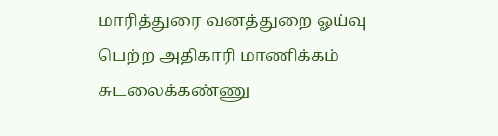மாரித்துரை வனத்துறை ஓய்வு பெற்ற அதிகாரி மாணிக்கம் சுடலைக்கண்ணு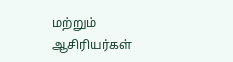மற்றும் ஆசிரியர்கள்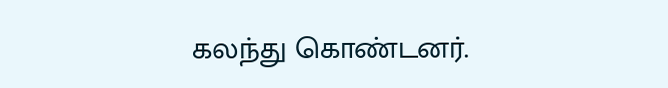கலந்து கொண்டனர்.